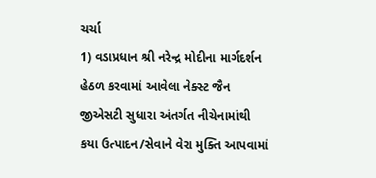ચર્ચા
1) વડાપ્રધાન શ્રી નરેન્દ્ર મોદીના માર્ગદર્શન હેઠળ કરવામાં આવેલા નેક્સ્ટ જૈન જીએસટી સુધારા અંતર્ગત નીચેનામાંથી કયા ઉત્પાદન/સેવાને વેરા મુક્તિ આપવામાં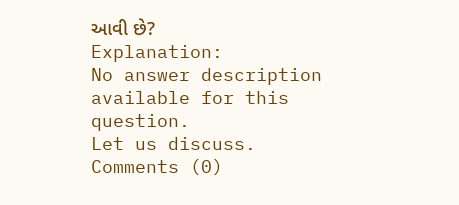આવી છે?
Explanation:
No answer description available for this question.
Let us discuss.
Comments (0)